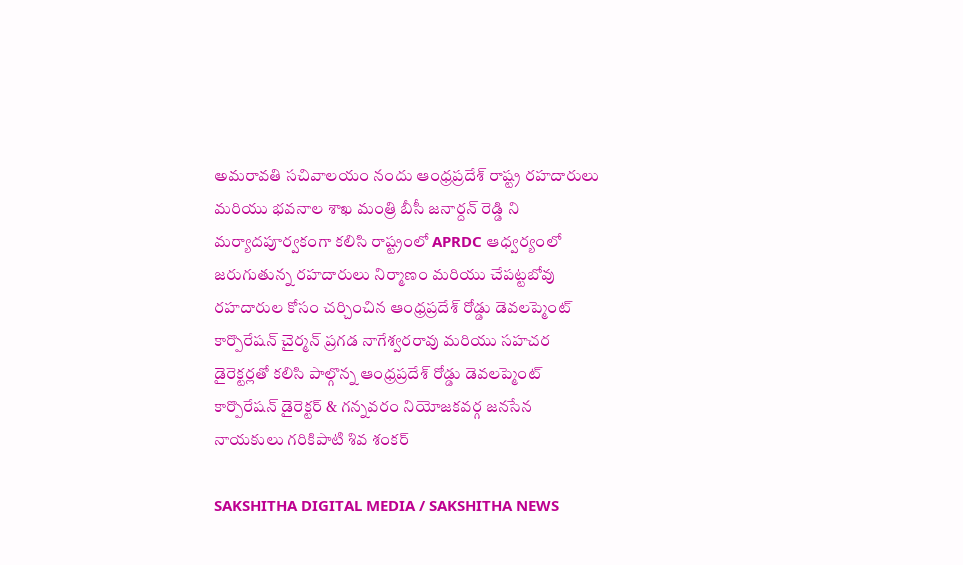అమరావతి సచివాలయం నందు ఆంధ్రప్రదేశ్ రాష్ట్ర రహదారులు మరియు భవనాల శాఖ మంత్రి బీసీ జనార్దన్ రెడ్డి ని మర్యాదపూర్వకంగా కలిసి రాష్ట్రంలో APRDC ఆధ్వర్యంలో జరుగుతున్న రహదారులు నిర్మాణం మరియు చేపట్టబోవు రహదారుల కోసం చర్చించిన ఆంధ్రప్రదేశ్ రోడ్డు డెవలప్మెంట్ కార్పొరేషన్ చైర్మన్ ప్రగడ నాగేశ్వరరావు మరియు సహచర డైరెక్టర్లతో కలిసి పాల్గొన్న ఆంధ్రప్రదేశ్ రోడ్డు డెవలప్మెంట్ కార్పొరేషన్ డైరెక్టర్ & గన్నవరం నియోజకవర్గ జనసేన నాయకులు గరికిపాటి శివ శంకర్

SAKSHITHA DIGITAL MEDIA / SAKSHITHA NEWS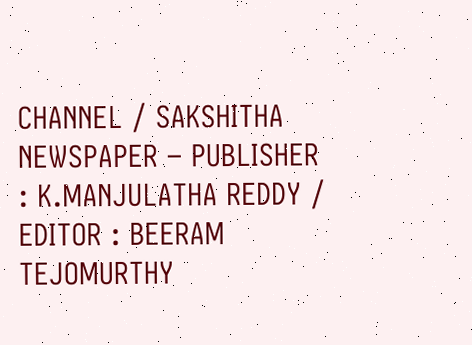CHANNEL / SAKSHITHA NEWSPAPER – PUBLISHER : K.MANJULATHA REDDY / EDITOR : BEERAM TEJOMURTHY